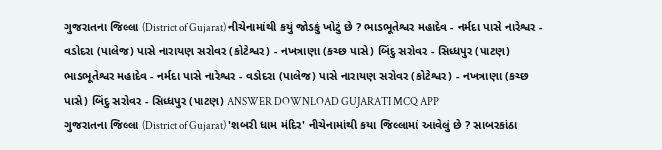ગુજરાતના જિલ્લા (District of Gujarat) નીચેનામાંથી કયું જોડકું ખોટું છે ? ભાડભૂતેશ્વર મહાદેવ - નર્મદા પાસે નારેશ્વર - વડોદરા (પાલેજ) પાસે નારાયણ સરોવર (કોટેશ્વર) - નખત્રાણા (કચ્છ પાસે) બિંદુ સરોવર - સિધ્ધપુર (પાટણ) ભાડભૂતેશ્વર મહાદેવ - નર્મદા પાસે નારેશ્વર - વડોદરા (પાલેજ) પાસે નારાયણ સરોવર (કોટેશ્વર) - નખત્રાણા (કચ્છ પાસે) બિંદુ સરોવર - સિધ્ધપુર (પાટણ) ANSWER DOWNLOAD GUJARATI MCQ APP
ગુજરાતના જિલ્લા (District of Gujarat) 'શબરી ધામ મંદિર' નીચેનામાંથી કયા જિલ્લામાં આવેલું છે ? સાબરકાંઠા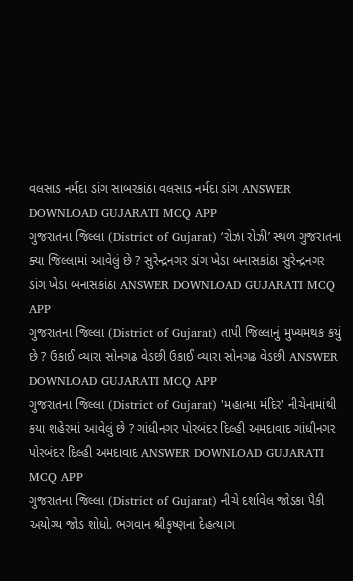વલસાડ નર્મદા ડાંગ સાબરકાંઠા વલસાડ નર્મદા ડાંગ ANSWER DOWNLOAD GUJARATI MCQ APP
ગુજરાતના જિલ્લા (District of Gujarat) ‘રોઝા રોઝી’ સ્થળ ગુજરાતના ક્યા જિલ્લામાં આવેલું છે ? સુરેન્દ્રનગર ડાંગ ખેડા બનાસકાંઠા સુરેન્દ્રનગર ડાંગ ખેડા બનાસકાંઠા ANSWER DOWNLOAD GUJARATI MCQ APP
ગુજરાતના જિલ્લા (District of Gujarat) તાપી જિલ્લાનું મુખ્યમથક કયું છે ? ઉકાઈ વ્યારા સોનગઢ વેડછી ઉકાઈ વ્યારા સોનગઢ વેડછી ANSWER DOWNLOAD GUJARATI MCQ APP
ગુજરાતના જિલ્લા (District of Gujarat) 'મહાત્મા મંદિર' નીચેનામાંથી કયા શહેરમાં આવેલું છે ? ગાંધીનગર પોરબંદર દિલ્હી અમદાવાદ ગાંધીનગર પોરબંદર દિલ્હી અમદાવાદ ANSWER DOWNLOAD GUJARATI MCQ APP
ગુજરાતના જિલ્લા (District of Gujarat) નીચે દર્શાવેલ જોડકા પૈકી અયોગ્ય જોડ શોધો. ભગવાન શ્રીકૃષ્ણના દેહત્યાગ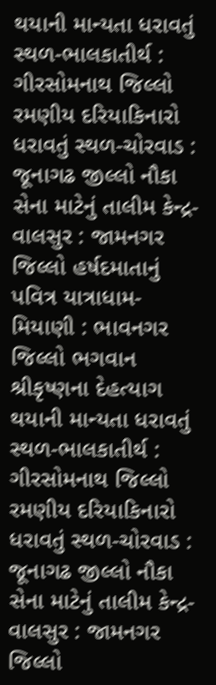થયાની માન્યતા ધરાવતું સ્થળ-ભાલકાતીર્થ : ગીરસોમનાથ જિલ્લો રમણીય દરિયાકિનારો ધરાવતું સ્થળ-ચોરવાડ : જૂનાગઢ જીલ્લો નૌકા સેના માટેનું તાલીમ કેન્દ્ર-વાલસુર : જામનગર જિલ્લો હર્ષદમાતાનું પવિત્ર યાત્રાધામ-મિયાણી : ભાવનગર જિલ્લો ભગવાન શ્રીકૃષ્ણના દેહત્યાગ થયાની માન્યતા ધરાવતું સ્થળ-ભાલકાતીર્થ : ગીરસોમનાથ જિલ્લો રમણીય દરિયાકિનારો ધરાવતું સ્થળ-ચોરવાડ : જૂનાગઢ જીલ્લો નૌકા સેના માટેનું તાલીમ કેન્દ્ર-વાલસુર : જામનગર જિલ્લો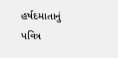હર્ષદમાતાનું પવિત્ર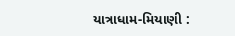યાત્રાધામ-મિયાણી :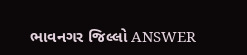ભાવનગર જિલ્લો ANSWER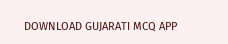DOWNLOAD GUJARATI MCQ APP